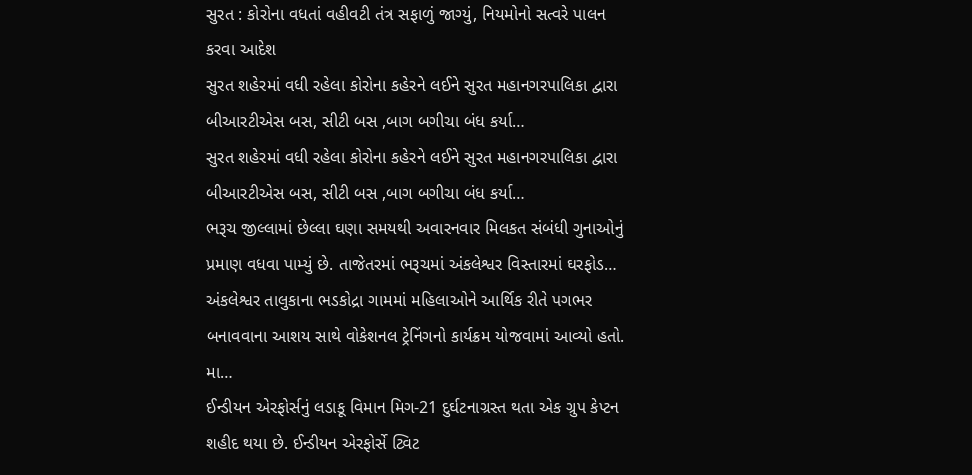સુરત : કોરોના વધતાં વહીવટી તંત્ર સફાળું જાગ્યું, નિયમોનો સત્વરે પાલન કરવા આદેશ
સુરત શહેરમાં વધી રહેલા કોરોના કહેરને લઈને સુરત મહાનગરપાલિકા દ્વારા બીઆરટીએસ બસ, સીટી બસ ,બાગ બગીચા બંધ કર્યા…
સુરત શહેરમાં વધી રહેલા કોરોના કહેરને લઈને સુરત મહાનગરપાલિકા દ્વારા બીઆરટીએસ બસ, સીટી બસ ,બાગ બગીચા બંધ કર્યા…
ભરૂચ જીલ્લામાં છેલ્લા ઘણા સમયથી અવારનવાર મિલકત સંબંધી ગુનાઓનું પ્રમાણ વધવા પામ્યું છે. તાજેતરમાં ભરૂચમાં અંકલેશ્વર વિસ્તારમાં ઘરફોડ…
અંકલેશ્વર તાલુકાના ભડકોદ્રા ગામમાં મહિલાઓને આર્થિક રીતે પગભર બનાવવાના આશય સાથે વોકેશનલ ટ્રેનિંગનો કાર્યક્રમ યોજવામાં આવ્યો હતો. મા…
ઈન્ડીયન એરફોર્સનું લડાકૂ વિમાન મિગ-21 દુર્ઘટનાગ્રસ્ત થતા એક ગ્રુપ કેપ્ટન શહીદ થયા છે. ઈન્ડીયન એરફોર્સે ટ્વિટ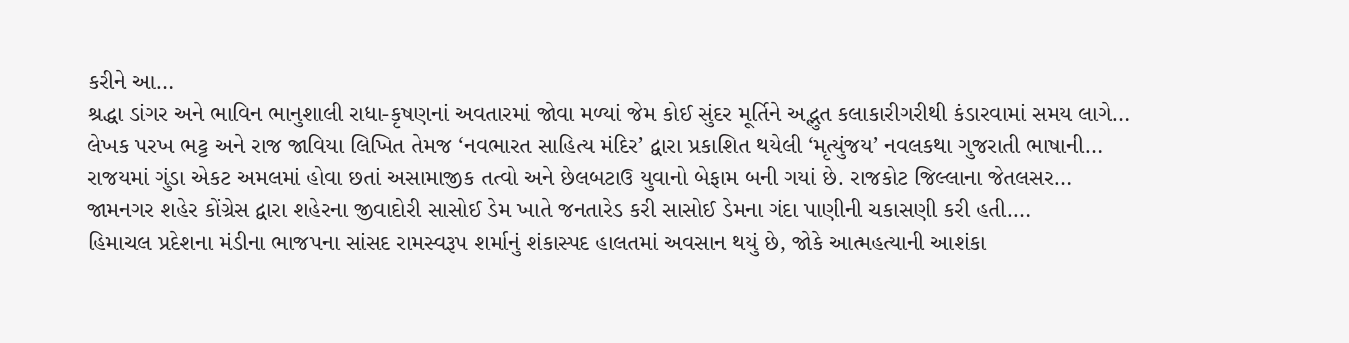કરીને આ…
શ્રદ્ધા ડાંગર અને ભાવિન ભાનુશાલી રાધા-કૃષણનાં અવતારમાં જોવા મળ્યાં જેમ કોઈ સુંદર મૂર્તિને અદ્ભુત કલાકારીગરીથી કંડારવામાં સમય લાગે…
લેખક પરખ ભટ્ટ અને રાજ જાવિયા લિખિત તેમજ ‘નવભારત સાહિત્ય મંદિર’ દ્વારા પ્રકાશિત થયેલી ‘મૃત્યુંજય’ નવલકથા ગુજરાતી ભાષાની…
રાજયમાં ગુંડા એકટ અમલમાં હોવા છતાં અસામાજીક તત્વો અને છેલબટાઉ યુવાનો બેફામ બની ગયાં છે. રાજકોટ જિલ્લાના જેતલસર…
જામનગર શહેર કોંગ્રેસ દ્વારા શહેરના જીવાદોરી સાસોઈ ડેમ ખાતે જનતારેડ કરી સાસોઈ ડેમના ગંદા પાણીની ચકાસણી કરી હતી.…
હિમાચલ પ્રદેશના મંડીના ભાજપના સાંસદ રામસ્વરૂપ શર્માનું શંકાસ્પદ હાલતમાં અવસાન થયું છે, જોકે આત્મહત્યાની આશંકા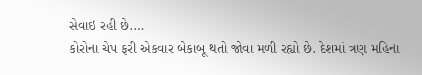સેવાઇ રહી છે.…
કોરોના ચેપ ફરી એકવાર બેકાબૂ થતો જોવા મળી રહ્યો છે. દેશમાં ત્રણ મહિના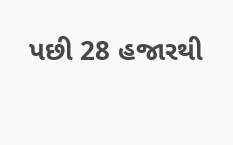પછી 28 હજારથી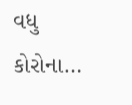વધુ કોરોના…